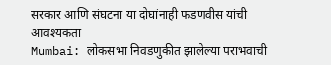सरकार आणि संघटना या दोघांनाही फडणवीस यांची आवश्यकता
Mumbai: लोकसभा निवडणुकीत झालेल्या पराभवाची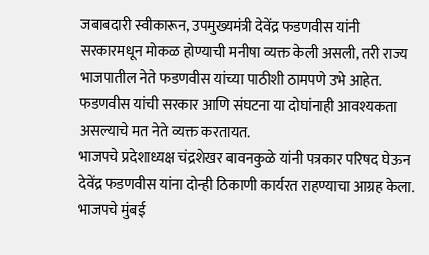जबाबदारी स्वीकारून, उपमुख्यमंत्री देवेंद्र फडणवीस यांनी सरकारमधून मोकळ होण्याची मनीषा व्यक्त केली असली, तरी राज्य भाजपातील नेते फडणवीस यांच्या पाठीशी ठामपणे उभे आहेत. फडणवीस यांची सरकार आणि संघटना या दोघांनाही आवश्यकता असल्याचे मत नेते व्यक्त करतायत.
भाजपचे प्रदेशाध्यक्ष चंद्रशेखर बावनकुळे यांनी पत्रकार परिषद घेऊन देवेंद्र फडणवीस यांना दोन्ही ठिकाणी कार्यरत राहण्याचा आग्रह केला. भाजपचे मुंबई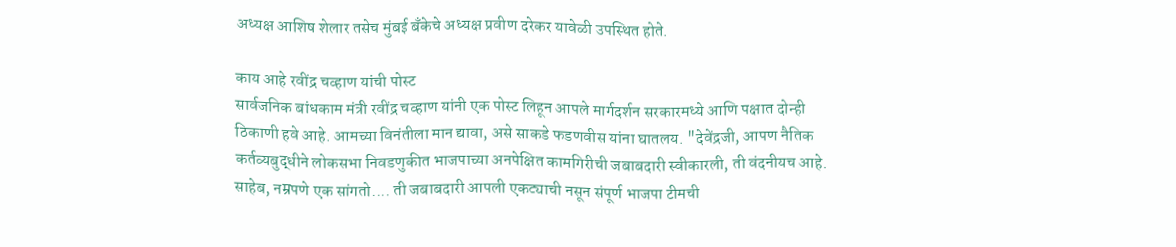अध्यक्ष आशिष शेलार तसेच मुंबई बँकेचे अध्यक्ष प्रवीण दरेकर यावेळी उपस्थित होते.

काय आहे रवींद्र चव्हाण यांची पोस्ट
सार्वजनिक बांधकाम मंत्री रवींद्र चव्हाण यांनी एक पोस्ट लिहून आपले मार्गदर्शन सरकारमध्ये आणि पक्षात दोन्ही ठिकाणी हवे आहे. आमच्या विनंतीला मान द्यावा, असे साकडे फडणवीस यांना घातलय. "देवेंद्रजी, आपण नैतिक कर्तव्यबुद्धीने लोकसभा निवडणुकीत भाजपाच्या अनपेक्षित कामगिरीची जबाबदारी स्वीकारली, ती वंदनीयच आहे.
साहेब, नम्रपणे एक सांगतो.... ती जबाबदारी आपली एकट्याची नसून संपूर्ण भाजपा टीमची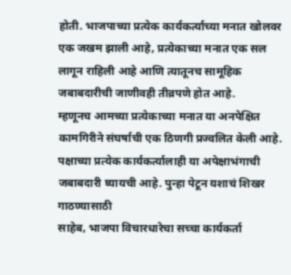होती. भाजपाच्या प्रत्येक कार्यकर्त्याच्या मनात खोलवर एक जखम झाली आहे, प्रत्येकाच्या मनात एक सल लागून राहिली आहे आणि त्यातूनच सामूहिक जबाबदारीची जाणीवही तीव्रपणे होत आहे.
म्हणूनच आमच्या प्रत्येकाच्या मनात या अनपेक्षित कामगिरीने संघर्षाची एक ठिणगी प्रज्वलित केली आहे. पक्षाच्या प्रत्येक कार्यकर्त्यालाही या अपेक्षाभंगाची जबाबदारी घ्यायची आहे. पुन्हा पेटून यशाचं शिखर गाठण्यासाठी
साहेब, भाजपा विचारधारेचा सच्चा कार्यकर्ता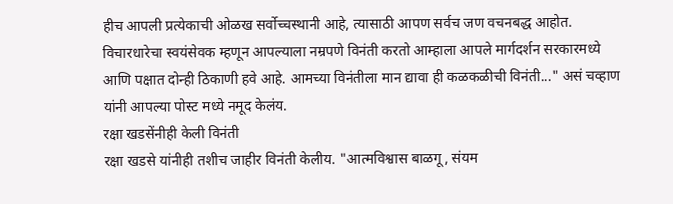हीच आपली प्रत्येकाची ओळख सर्वोच्चस्थानी आहे, त्यासाठी आपण सर्वच जण वचनबद्ध आहोत. विचारधारेचा स्वयंसेवक म्हणून आपल्याला नम्रपणे विनंती करतो आम्हाला आपले मार्गदर्शन सरकारमध्ये आणि पक्षात दोन्ही ठिकाणी हवे आहे. आमच्या विनंतीला मान द्यावा ही कळकळीची विनंती..." असं चव्हाण यांनी आपल्या पोस्ट मध्ये नमूद केलंय.
रक्षा खडसेंनीही केली विनंती
रक्षा खडसे यांनीही तशीच जाहीर विनंती केलीय. "आत्मविश्वास बाळगू, संयम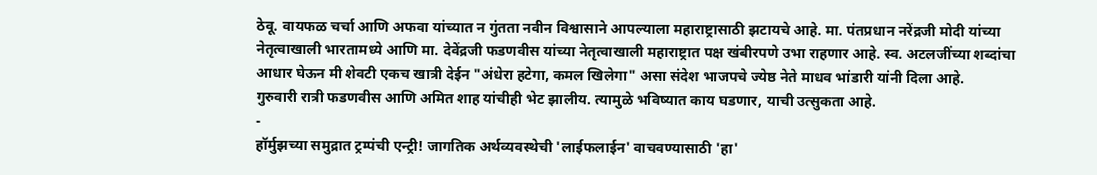ठेवू. वायफळ चर्चा आणि अफवा यांच्यात न गुंतता नवीन विश्वासाने आपल्याला महाराष्ट्रासाठी झटायचे आहे. मा. पंतप्रधान नरेंद्रजी मोदी यांच्या नेतृत्वाखाली भारतामध्ये आणि मा. देवेंद्रजी फडणवीस यांच्या नेतृत्वाखाली महाराष्ट्रात पक्ष खंबीरपणे उभा राहणार आहे. स्व. अटलजींच्या शब्दांचा आधार घेऊन मी शेवटी एकच खात्री देईन "अंधेरा हटेगा, कमल खिलेगा" असा संदेश भाजपचे ज्येष्ठ नेते माधव भांडारी यांनी दिला आहे.
गुरुवारी रात्री फडणवीस आणि अमित शाह यांचीही भेट झालीय. त्यामुळे भविष्यात काय घडणार, याची उत्सुकता आहे.
-
हॉर्मुझच्या समुद्रात ट्रम्पंची एन्ट्री! जागतिक अर्थव्यवस्थेची 'लाईफलाईन' वाचवण्यासाठी 'हा'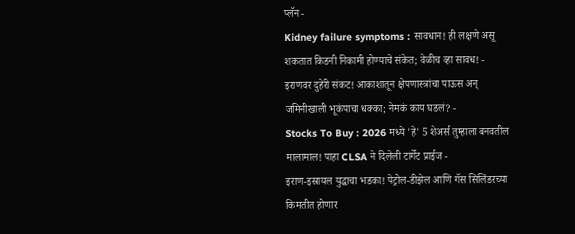प्लॅन -
Kidney failure symptoms : सावधान! ही लक्षणे असू शकतात किडनी निकामी होण्याचे संकेत; वेळीच व्हा सावध! -
इराणवर दुहेरी संकट! आकाशातून क्षेपणास्त्रांचा पाऊस अन् जमिनीखाली भूकंपाचा धक्का; नेमकं काय घडलं? -
Stocks To Buy : 2026 मध्ये 'हे' 5 शेअर्स तुम्हाला बनवतील मालामाल! पाहा CLSA ने दिलेली टार्गेट प्राईज -
इराण-इस्रायल युद्धाचा भडका! पेट्रोल-डीझेल आणि गॅस सिलिंडरच्या किमतीत होणार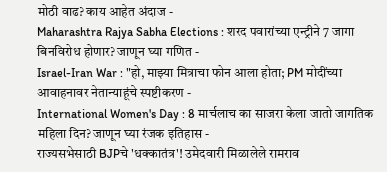मोठी वाढ? काय आहेत अंदाज -
Maharashtra Rajya Sabha Elections : शरद पवारांच्या एन्ट्रीने 7 जागा बिनविरोध होणार? जाणून घ्या गणित -
Israel-Iran War : "हो, माझ्या मित्राचा फोन आला होता; PM मोदींच्या आवाहनावर नेतान्याहूंचे स्पष्टीकरण -
International Women's Day : 8 मार्चलाच का साजरा केला जातो जागतिक महिला दिन? जाणून घ्या रंजक इतिहास -
राज्यसभेसाठी BJPचे 'धक्कातंत्र'! उमेदवारी मिळालेले रामराव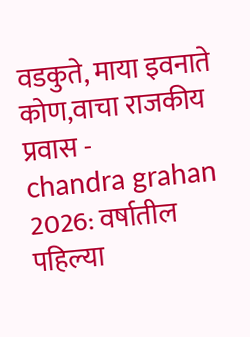वडकुते, माया इवनाते कोण,वाचा राजकीय प्रवास -
chandra grahan 2026: वर्षातील पहिल्या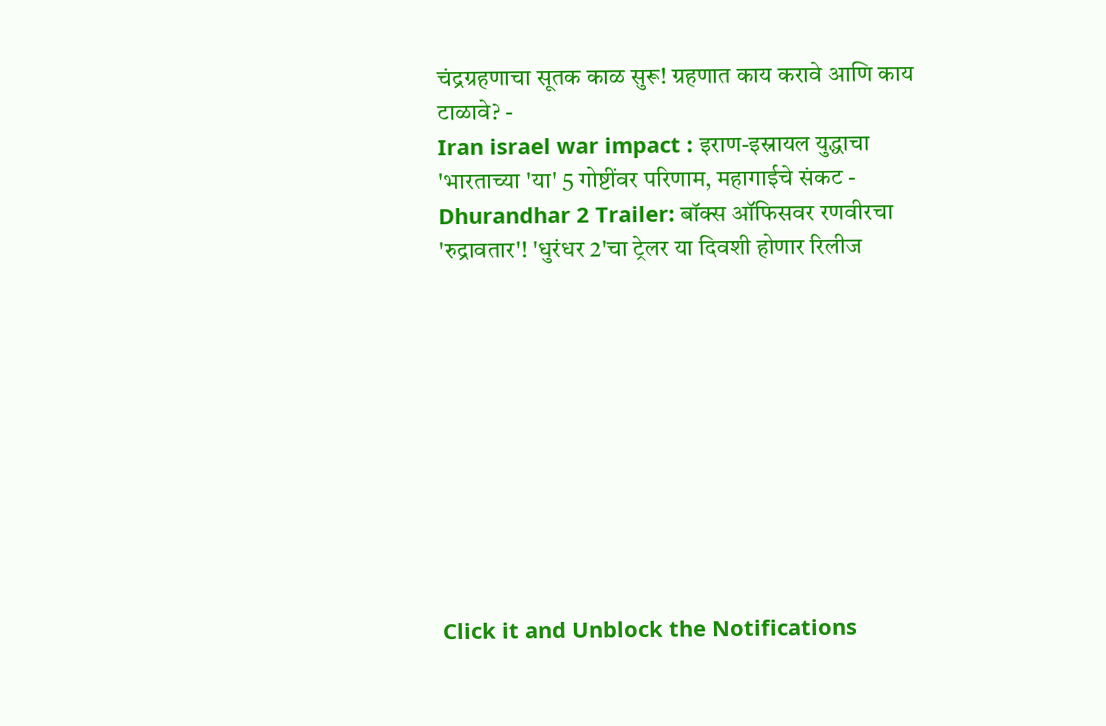चंद्रग्रहणाचा सूतक काळ सुरू! ग्रहणात काय करावे आणि काय टाळावे? -
Iran israel war impact : इराण-इस्रायल युद्धाचा 'भारताच्या 'या' 5 गोष्टींवर परिणाम, महागाईचे संकट -
Dhurandhar 2 Trailer: बॉक्स ऑफिसवर रणवीरचा 'रुद्रावतार'! 'धुरंधर 2'चा ट्रेलर या दिवशी होणार रिलीज










Click it and Unblock the Notifications